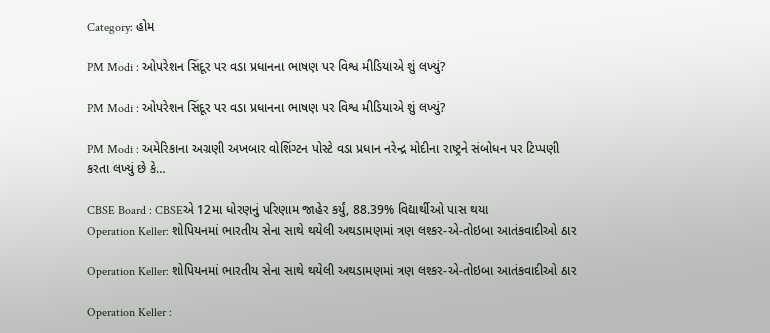Category: હોમ

PM Modi : ઓપરેશન સિંદૂર પર વડા પ્રધાનના ભાષણ પર વિશ્વ મીડિયાએ શું લખ્યું?

PM Modi : ઓપરેશન સિંદૂર પર વડા પ્રધાનના ભાષણ પર વિશ્વ મીડિયાએ શું લખ્યું?

PM Modi : અમેરિકાના અગ્રણી અખબાર વોશિંગ્ટન પોસ્ટે વડા પ્રધાન નરેન્દ્ર મોદીના રાષ્ટ્રને સંબોધન પર ટિપ્પણી કરતા લખ્યું છે કે…

CBSE Board : CBSEએ 12મા ધોરણનું પરિણામ જાહેર કર્યું, 88.39% વિદ્યાર્થીઓ પાસ થયા
Operation Keller: શોપિયનમાં ભારતીય સેના સાથે થયેલી અથડામણમાં ત્રણ લશ્કર-એ-તોઇબા આતંકવાદીઓ ઠાર

Operation Keller: શોપિયનમાં ભારતીય સેના સાથે થયેલી અથડામણમાં ત્રણ લશ્કર-એ-તોઇબા આતંકવાદીઓ ઠાર

Operation Keller :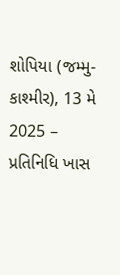શોપિયા (જમ્મુ-કાશ્મીર), 13 મે 2025 – પ્રતિનિધિ ખાસ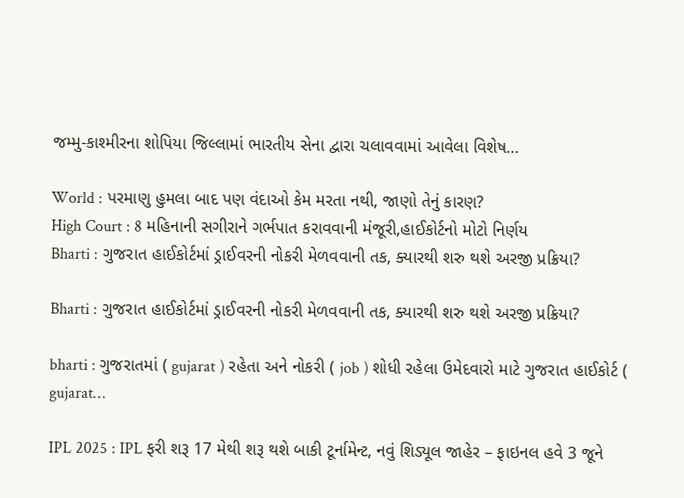જમ્મુ-કાશ્મીરના શોપિયા જિલ્લામાં ભારતીય સેના દ્વારા ચલાવવામાં આવેલા વિશેષ…

World : પરમાણુ હુમલા બાદ પણ વંદાઓ કેમ મરતા નથી, જાણો તેનું કારણ?
High Court : 8 મહિનાની સગીરાને ગર્ભપાત કરાવવાની મંજૂરી,હાઈકોર્ટનો મોટો નિર્ણય
Bharti : ગુજરાત હાઈકોર્ટમાં ડ્રાઈવરની નોકરી મેળવવાની તક, ક્યારથી શરુ થશે અરજી પ્રક્રિયા?

Bharti : ગુજરાત હાઈકોર્ટમાં ડ્રાઈવરની નોકરી મેળવવાની તક, ક્યારથી શરુ થશે અરજી પ્રક્રિયા?

bharti : ગુજરાતમાં ( gujarat ) રહેતા અને નોકરી ( job ) શોધી રહેલા ઉમેદવારો માટે ગુજરાત હાઈકોર્ટ ( gujarat…

IPL 2025 : IPL ફરી શરૂ 17 મેથી શરૂ થશે બાકી ટૂર્નામેન્ટ, નવું શિડ્યૂલ જાહેર – ફાઇનલ હવે 3 જૂને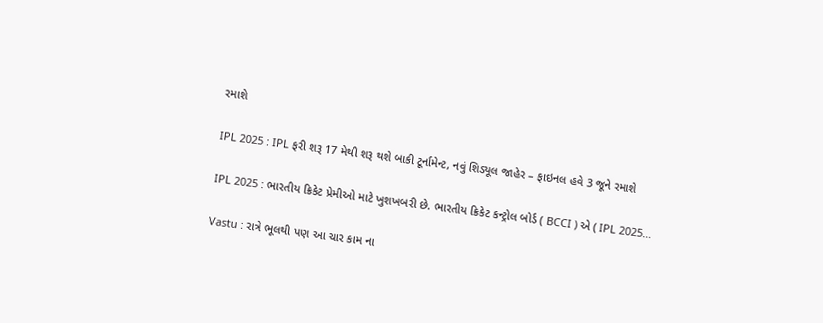રમાશે

IPL 2025 : IPL ફરી શરૂ 17 મેથી શરૂ થશે બાકી ટૂર્નામેન્ટ, નવું શિડ્યૂલ જાહેર – ફાઇનલ હવે 3 જૂને રમાશે

IPL 2025 : ભારતીય ક્રિકેટ પ્રેમીઓ માટે ખુશખબરી છે. ભારતીય ક્રિકેટ કન્ટ્રોલ બોર્ડ ( BCCI ) એ ( IPL 2025…

Vastu : રાત્રે ભૂલથી પણ આ ચાર કામ ના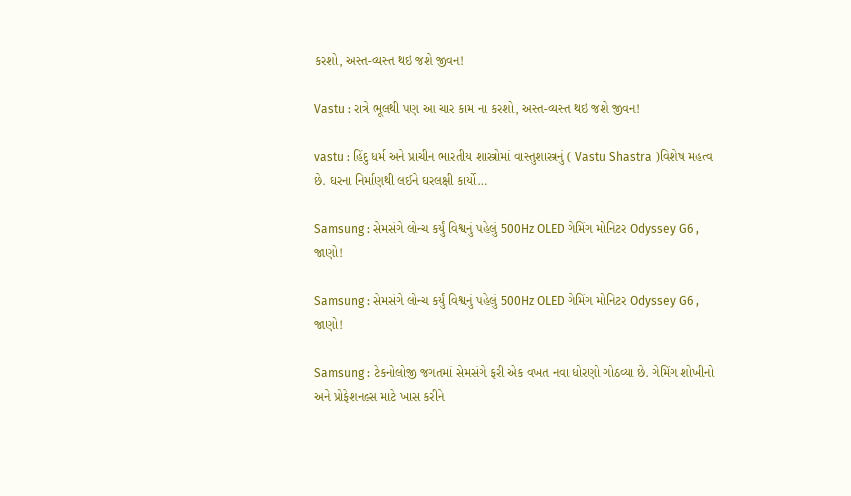કરશો, અસ્ત-વ્યસ્ત થઇ જશે જીવન!

Vastu : રાત્રે ભૂલથી પણ આ ચાર કામ ના કરશો, અસ્ત-વ્યસ્ત થઇ જશે જીવન!

vastu : હિંદુ ધર્મ અને પ્રાચીન ભારતીય શાસ્ત્રોમાં વાસ્તુશાસ્ત્રનું ( Vastu Shastra )વિશેષ મહત્વ છે. ઘરના નિર્માણથી લઈને ઘરલક્ષી કાર્યો…

Samsung : સેમસંગે લોન્ચ કર્યું વિશ્વનું પહેલું 500Hz OLED ગેમિંગ મોનિટર Odyssey G6 , જાણો!

Samsung : સેમસંગે લોન્ચ કર્યું વિશ્વનું પહેલું 500Hz OLED ગેમિંગ મોનિટર Odyssey G6 , જાણો!

Samsung : ટેકનોલોજી જગતમાં સેમસંગે ફરી એક વખત નવા ધોરણો ગોઠવ્યા છે. ગેમિંગ શોખીનો અને પ્રોફેશનલ્સ માટે ખાસ કરીને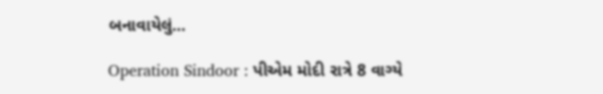બનાવાયેલું…

Operation Sindoor : પીએમ મોદી રાત્રે 8 વાગ્યે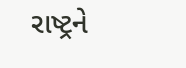રાષ્ટ્રને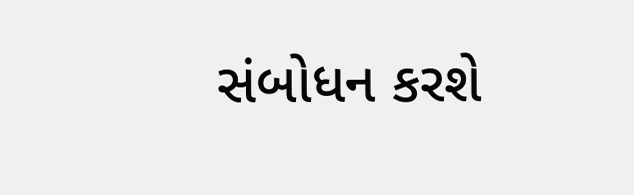સંબોધન કરશે